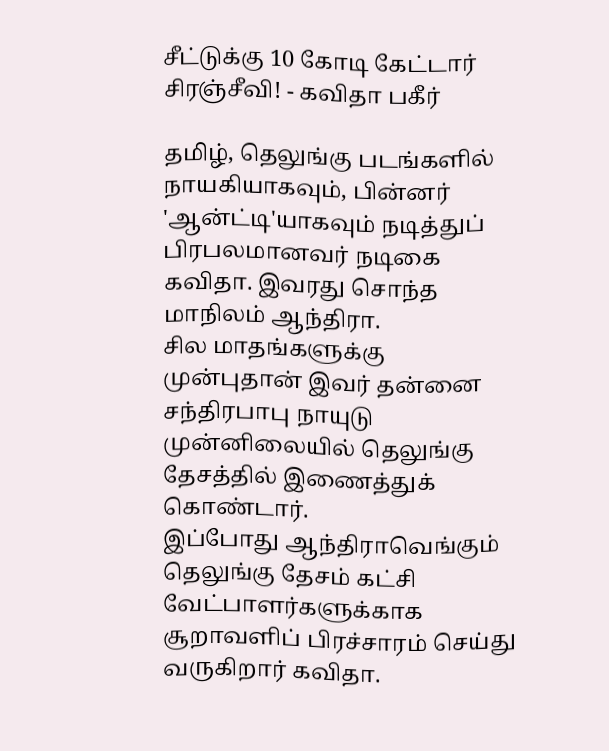சீட்டுக்கு 10 கோடி கேட்டார் சிரஞ்சீவி! - கவிதா பகீர்

தமிழ், தெலுங்கு படங்களில் நாயகியாகவும், பின்னர் 'ஆன்ட்டி'யாகவும் நடித்துப் பிரபலமானவர் நடிகை கவிதா. இவரது சொந்த மாநிலம் ஆந்திரா.
சில மாதங்களுக்கு முன்புதான் இவர் தன்னை சந்திரபாபு நாயுடு முன்னிலையில் தெலுங்கு தேசத்தில் இணைத்துக் கொண்டார்.
இப்போது ஆந்திராவெங்கும் தெலுங்கு தேசம் கட்சி வேட்பாளர்களுக்காக சூறாவளிப் பிரச்சாரம் செய்து வருகிறார் கவிதா.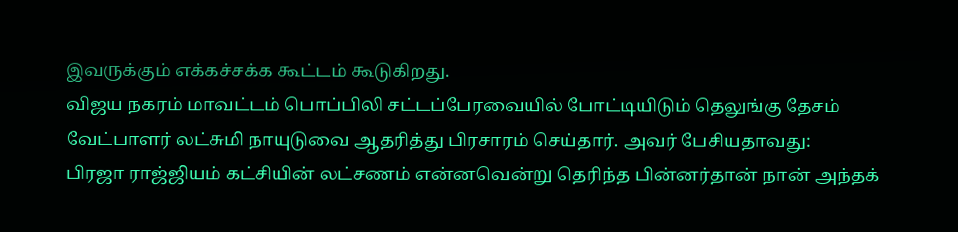இவருக்கும் எக்கச்சக்க கூட்டம் கூடுகிறது.
விஜய நகரம் மாவட்டம் பொப்பிலி சட்டப்பேரவையில் போட்டியிடும் தெலுங்கு தேசம் வேட்பாளர் லட்சுமி நாயுடுவை ஆதரித்து பிரசாரம் செய்தார். அவர் பேசியதாவது:
பிரஜா ராஜ்ஜியம் கட்சியின் லட்சணம் என்னவென்று தெரிந்த பின்னர்தான் நான் அந்தக்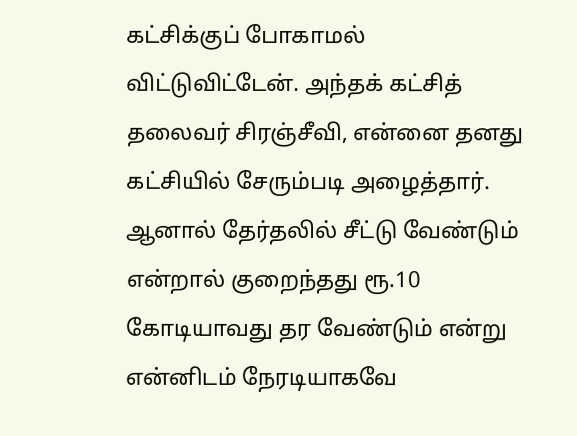கட்சிக்குப் போகாமல் விட்டுவிட்டேன். அந்தக் கட்சித் தலைவர் சிரஞ்சீவி, என்னை தனது கட்சியில் சேரும்படி அழைத்தார்.
ஆனால் தேர்தலில் சீட்டு வேண்டும் என்றால் குறைந்தது ரூ.10 கோடியாவது தர வேண்டும் என்று என்னிடம் நேரடியாகவே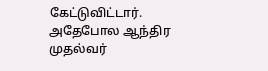கேட்டுவிட்டார்.
அதேபோல ஆந்திர முதல்வர்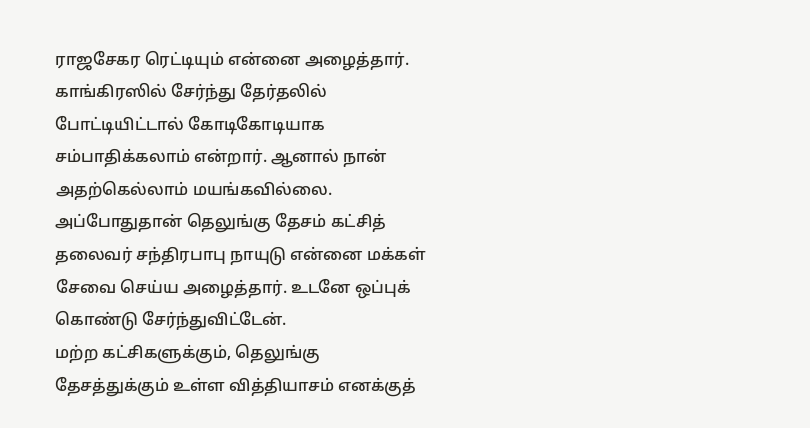ராஜசேகர ரெட்டியும் என்னை அழைத்தார். காங்கிரஸில் சேர்ந்து தேர்தலில் போட்டியிட்டால் கோடிகோடியாக சம்பாதிக்கலாம் என்றார். ஆனால் நான் அதற்கெல்லாம் மயங்கவில்லை.
அப்போதுதான் தெலுங்கு தேசம் கட்சித் தலைவர் சந்திரபாபு நாயுடு என்னை மக்கள் சேவை செய்ய அழைத்தார். உடனே ஒப்புக் கொண்டு சேர்ந்துவிட்டேன்.
மற்ற கட்சிகளுக்கும், தெலுங்கு தேசத்துக்கும் உள்ள வித்தியாசம் எனக்குத்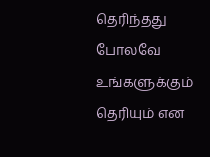தெரிந்தது போலவே உங்களுக்கும் தெரியும் என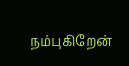நம்புகிறேன்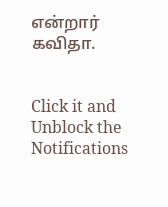என்றார் கவிதா.


Click it and Unblock the Notifications